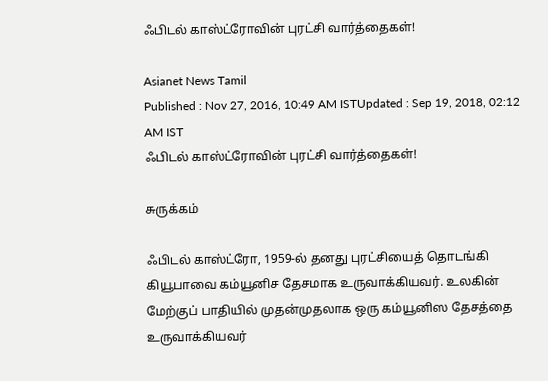ஃபிடல் காஸ்ட்ரோவின் புரட்சி வார்த்தைகள்!

Asianet News Tamil
Published : Nov 27, 2016, 10:49 AM ISTUpdated : Sep 19, 2018, 02:12 AM IST
ஃபிடல் காஸ்ட்ரோவின் புரட்சி வார்த்தைகள்!

சுருக்கம்

ஃபிடல் காஸ்ட்ரோ, 1959-ல் தனது புரட்சியைத் தொடங்கி கியூபாவை கம்யூனிச தேசமாக உருவாக்கியவர். உலகின் மேற்குப் பாதியில் முதன்முதலாக ஒரு கம்யூனிஸ தேசத்தை உருவாக்கியவர்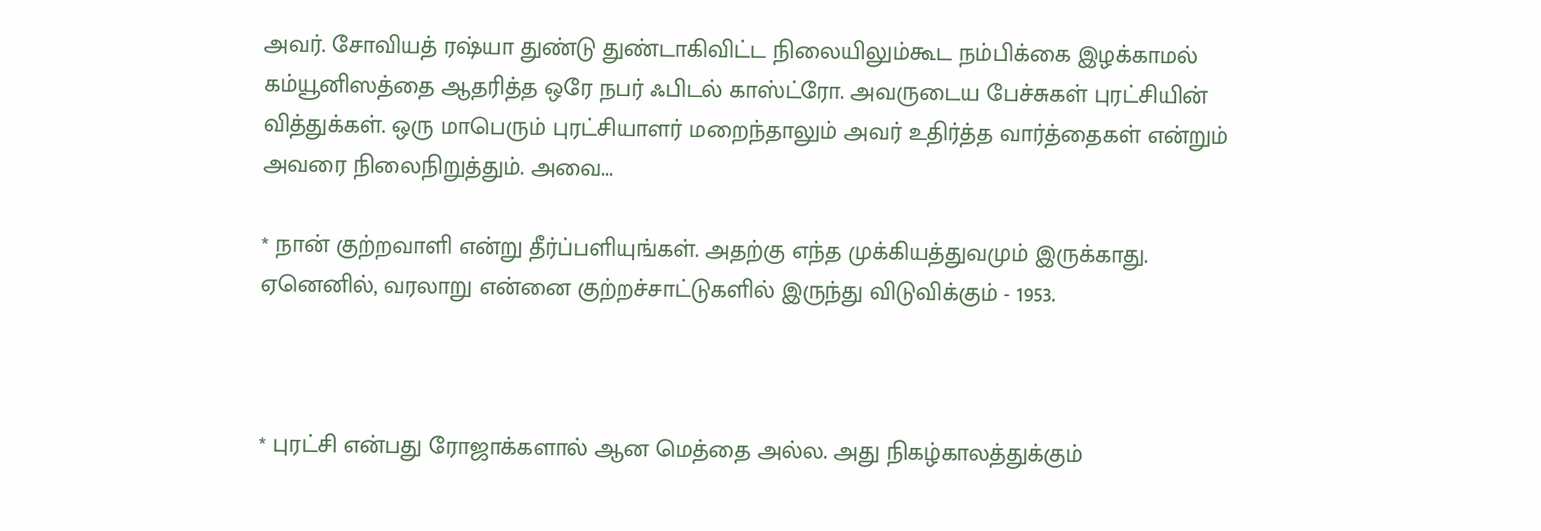அவர். சோவியத் ரஷ்யா துண்டு துண்டாகிவிட்ட நிலையிலும்கூட நம்பிக்கை இழக்காமல் கம்யூனிஸத்தை ஆதரித்த ஒரே நபர் ஃபிடல் காஸ்ட்ரோ. அவருடைய பேச்சுகள் புரட்சியின் வித்துக்கள். ஒரு மாபெரும் புரட்சியாளர் மறைந்தாலும் அவர் உதிர்த்த வார்த்தைகள் என்றும் அவரை நிலைநிறுத்தும். அவை...

* நான் குற்றவாளி என்று தீர்ப்பளியுங்கள். அதற்கு எந்த முக்கியத்துவமும் இருக்காது. ஏனெனில், வரலாறு என்னை குற்றச்சாட்டுகளில் இருந்து விடுவிக்கும் - 1953.



* புரட்சி என்பது ரோஜாக்களால் ஆன மெத்தை அல்ல. அது நிகழ்காலத்துக்கும்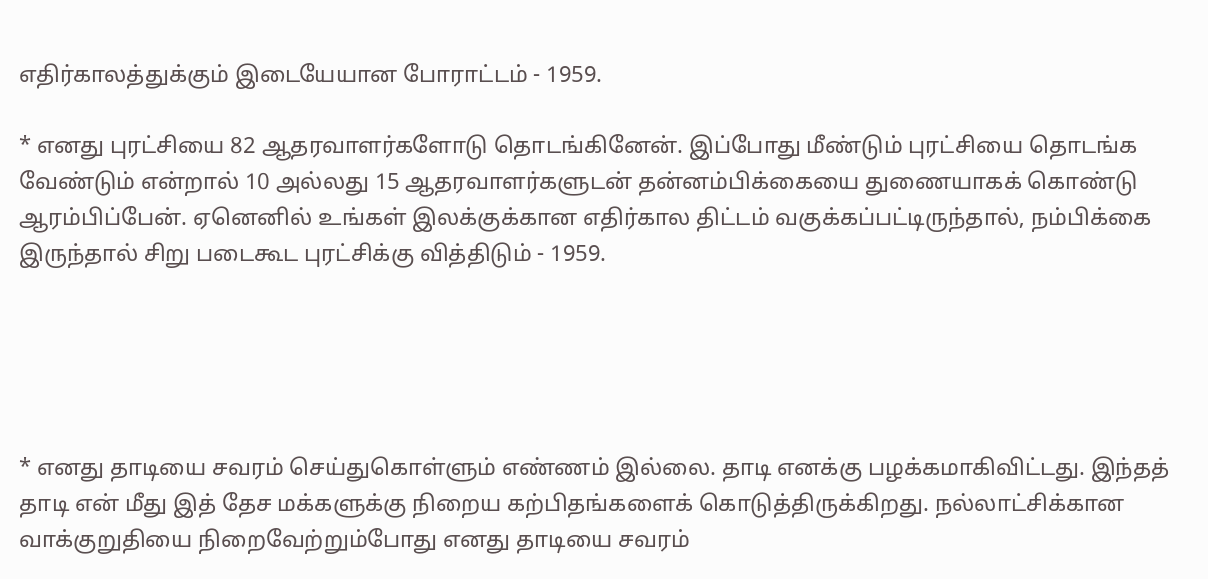எதிர்காலத்துக்கும் இடையேயான போராட்டம் - 1959.

* எனது புரட்சியை 82 ஆதரவாளர்களோடு தொடங்கினேன். இப்போது மீண்டும் புரட்சியை தொடங்க வேண்டும் என்றால் 10 அல்லது 15 ஆதரவாளர்களுடன் தன்னம்பிக்கையை துணையாகக் கொண்டு ஆரம்பிப்பேன். ஏனெனில் உங்கள் இலக்குக்கான எதிர்கால திட்டம் வகுக்கப்பட்டிருந்தால், நம்பிக்கை இருந்தால் சிறு படைகூட புரட்சிக்கு வித்திடும் - 1959.





* எனது தாடியை சவரம் செய்துகொள்ளும் எண்ணம் இல்லை. தாடி எனக்கு பழக்கமாகிவிட்டது. இந்தத் தாடி என் மீது இத் தேச மக்களுக்கு நிறைய கற்பிதங்களைக் கொடுத்திருக்கிறது. நல்லாட்சிக்கான வாக்குறுதியை நிறைவேற்றும்போது எனது தாடியை சவரம்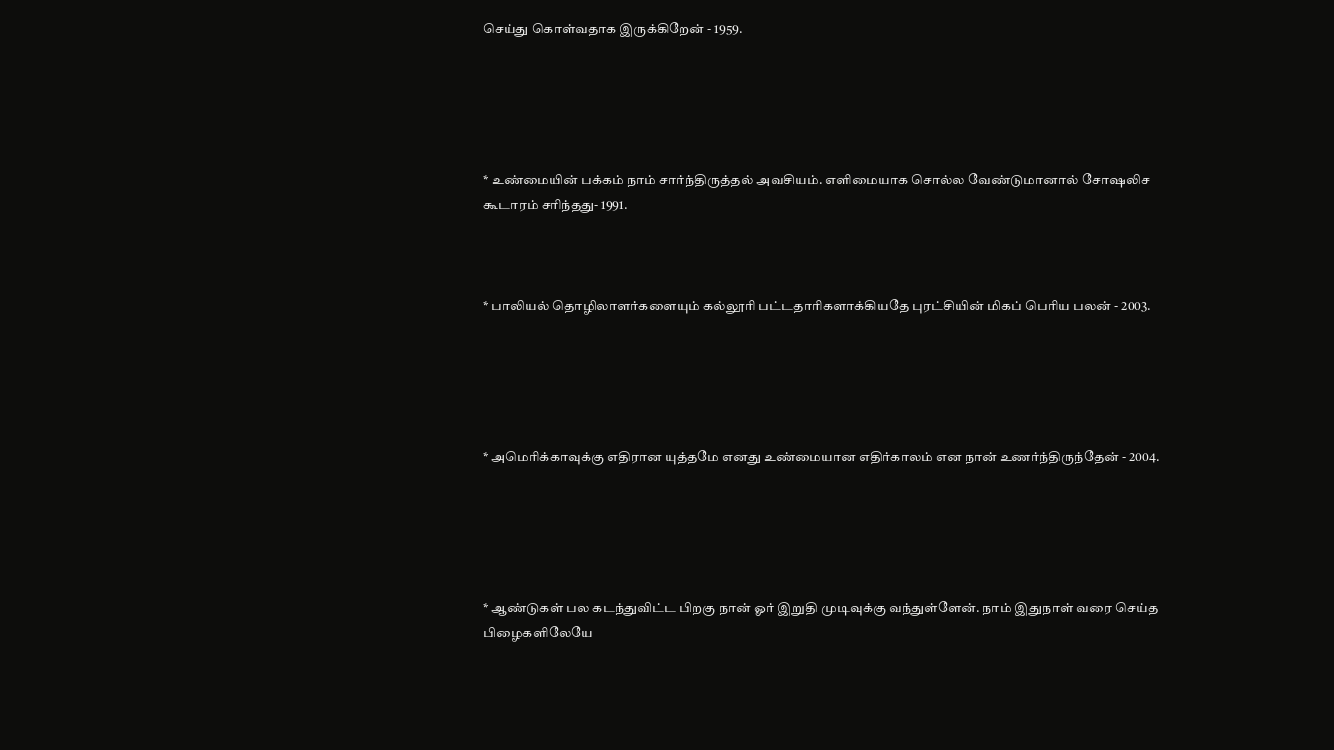செய்து கொள்வதாக இருக்கிறேன் - 1959.





* உண்மையின் பக்கம் நாம் சார்ந்திருத்தல் அவசியம். எளிமையாக சொல்ல வேண்டுமானால் சோஷலிச கூடாரம் சரிந்தது- 1991.



* பாலியல் தொழிலாளர்களையும் கல்லூரி பட்டதாரிகளாக்கியதே புரட்சியின் மிகப் பெரிய பலன் - 2003.





* அமெரிக்காவுக்கு எதிரான யுத்தமே எனது உண்மையான எதிர்காலம் என நான் உணர்ந்திருந்தேன் - 2004.





* ஆண்டுகள் பல கடந்துவிட்ட பிறகு நான் ஓர் இறுதி முடிவுக்கு வந்துள்ளேன். நாம் இதுநாள் வரை செய்த பிழைகளிலேயே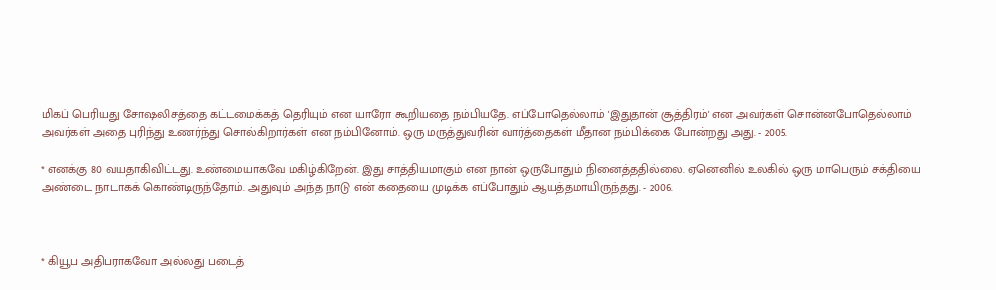மிகப் பெரியது சோஷலிசத்தை கட்டமைக்கத் தெரியும் என யாரோ கூறியதை நம்பியதே. எப்போதெல்லாம் 'இதுதான் சூத்திரம்' என அவர்கள் சொன்னபோதெல்லாம் அவர்கள் அதை புரிந்து உணர்ந்து சொல்கிறார்கள் என நம்பினோம். ஒரு மருத்துவரின் வார்த்தைகள் மீதான நம்பிக்கை போன்றது அது. - 2005.

* எனக்கு 80 வயதாகிவிட்டது. உண்மையாகவே மகிழ்கிறேன். இது சாத்தியமாகும் என நான் ஒருபோதும் நினைத்ததில்லை. ஏனெனில் உலகில் ஒரு மாபெரும் சக்தியை அண்டை நாடாகக் கொண்டிருந்தோம். அதுவும் அந்த நாடு என் கதையை முடிக்க எப்போதும் ஆயத்தமாயிருந்தது. - 2006.



* கியூப அதிபராகவோ அல்லது படைத்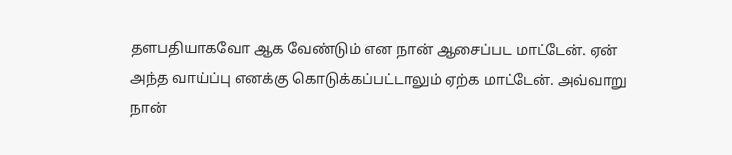தளபதியாகவோ ஆக வேண்டும் என நான் ஆசைப்பட மாட்டேன். ஏன் அந்த வாய்ப்பு எனக்கு கொடுக்கப்பட்டாலும் ஏற்க மாட்டேன். அவ்வாறு நான்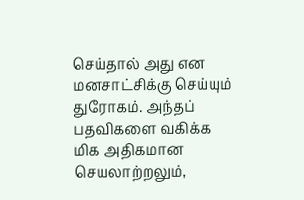செய்தால் அது என மனசாட்சிக்கு செய்யும் துரோகம். அந்தப் பதவிகளை வகிக்க மிக அதிகமான செயலாற்றலும்,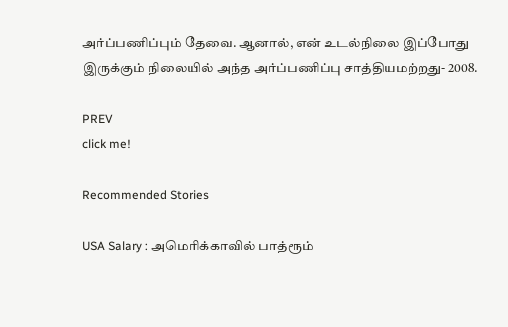அர்ப்பணிப்பும் தேவை. ஆனால், என் உடல்நிலை இப்போது இருக்கும் நிலையில் அந்த அர்ப்பணிப்பு சாத்தியமற்றது- 2008.

PREV
click me!

Recommended Stories

USA Salary : அமெரிக்காவில் பாத்ரூம்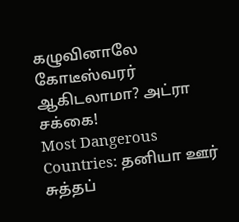கழுவினாலே கோடீஸ்வரர் ஆகிடலாமா? அட்ரா சக்கை!
Most Dangerous Countries: தனியா ஊர் சுத்தப்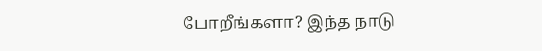போறீங்களா? இந்த நாடு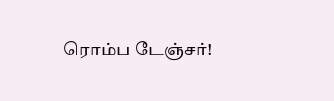ரொம்ப டேஞ்சர்!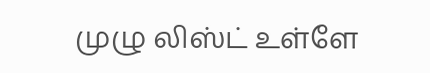முழு லிஸ்ட் உள்ளே